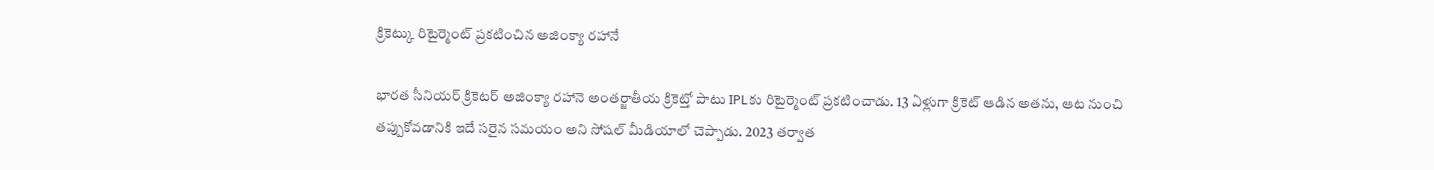క్రికెట్కు రిటైర్మెంట్ ప్రకటించిన అజింక్యా రహానే

భారత సీనియర్ క్రికెటర్ అజింక్యా రహానె అంతర్జాతీయ క్రికెట్తో పాటు IPLకు రిటైర్మెంట్ ప్రకటించాడు. 13 ఏళ్లుగా క్రికెట్ ఆడిన అతను, ఆట నుంచి తప్పుకోవడానికి ఇదే సరైన సమయం అని సోషల్ మీడియాలో చెప్పాడు. 2023 తర్వాత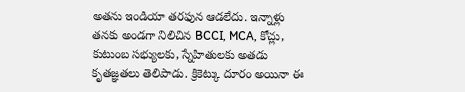అతను ఇండియా తరఫున ఆడలేదు. ఇన్నాళ్లు తనకు అండగా నిలిచిన BCCI, MCA, కోచ్లు, కుటుంబ సభ్యులకు, స్నేహితులకు అతడు కృతజ్ఞతలు తెలిపాడు. క్రికెట్కు దూరం అయినా ఈ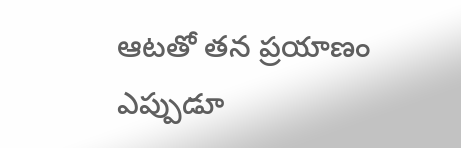ఆటతో తన ప్రయాణం ఎప్పుడూ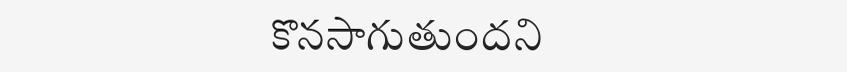కొనసాగుతుందని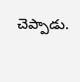చెప్పాడు.